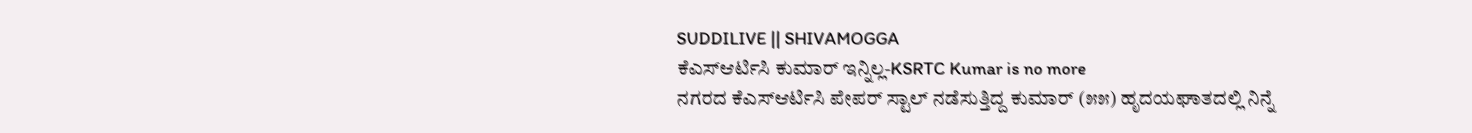SUDDILIVE || SHIVAMOGGA
ಕೆಎಸ್ಆರ್ಟಿಸಿ ಕುಮಾರ್ ಇನ್ನಿಲ್ಲ-KSRTC Kumar is no more
ನಗರದ ಕೆಎಸ್ಆರ್ಟಿಸಿ ಪೇಪರ್ ಸ್ಟಾಲ್ ನಡೆಸುತ್ತಿದ್ದ ಕುಮಾರ್ (೫೫) ಹೃದಯಘಾತದಲ್ಲಿ ನಿನ್ನೆ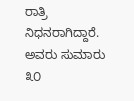ರಾತ್ರಿ ನಿಧನರಾಗಿದ್ದಾರೆ.
ಅವರು ಸುಮಾರು ೩೦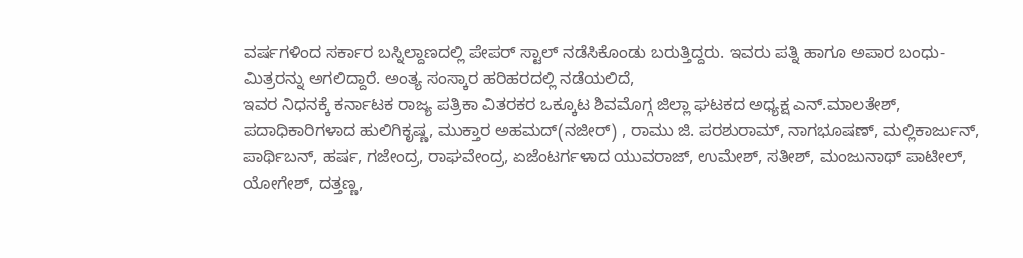ವರ್ಷಗಳಿಂದ ಸರ್ಕಾರ ಬಸ್ನಿಲ್ದಾಣದಲ್ಲಿ ಪೇಪರ್ ಸ್ಟಾಲ್ ನಡೆಸಿಕೊಂಡು ಬರುತ್ತಿದ್ದರು. ಇವರು ಪತ್ನಿ ಹಾಗೂ ಅಪಾರ ಬಂಧು-ಮಿತ್ರರನ್ನು ಅಗಲಿದ್ದಾರೆ. ಅಂತ್ಯ ಸಂಸ್ಕಾರ ಹರಿಹರದಲ್ಲಿ ನಡೆಯಲಿದೆ,
ಇವರ ನಿಧನಕ್ಕೆ ಕರ್ನಾಟಕ ರಾಜ್ಯ ಪತ್ರಿಕಾ ವಿತರಕರ ಒಕ್ಕೂಟ ಶಿವಮೊಗ್ಗ ಜಿಲ್ಲಾ ಘಟಕದ ಅಧ್ಯಕ್ಷ ಎನ್.ಮಾಲತೇಶ್, ಪದಾಧಿಕಾರಿಗಳಾದ ಹುಲಿಗಿಕೃಷ್ಣ, ಮುಕ್ತಾರ ಅಹಮದ್(ನಜೀರ್) , ರಾಮು ಜಿ. ಪರಶುರಾಮ್, ನಾಗಭೂಷಣ್, ಮಲ್ಲಿಕಾರ್ಜುನ್, ಪಾರ್ಥಿಬನ್, ಹರ್ಷ, ಗಜೇಂದ್ರ, ರಾಘವೇಂದ್ರ, ಏಜೆಂಟರ್ಗಳಾದ ಯುವರಾಜ್, ಉಮೇಶ್, ಸತೀಶ್, ಮಂಜುನಾಥ್ ಪಾಟೀಲ್, ಯೋಗೇಶ್, ದತ್ತಣ್ಣ,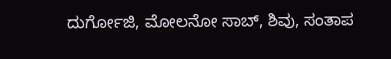ದುರ್ಗೋಜಿ, ಮೋಲನೋ ಸಾಬ್, ಶಿವು, ಸಂತಾಪ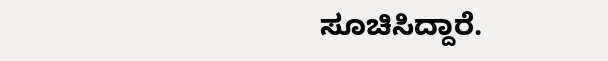ಸೂಚಿಸಿದ್ದಾರೆ.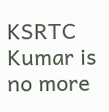KSRTC Kumar is no more